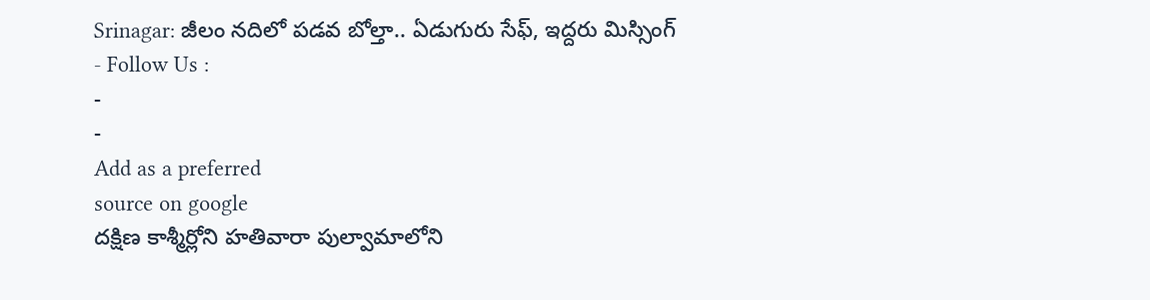Srinagar: జీలం నదిలో పడవ బోల్తా.. ఏడుగురు సేఫ్, ఇద్దరు మిస్సింగ్
- Follow Us :
-
-
Add as a preferred
source on google
దక్షిణ కాశ్మీర్లోని హతివారా పుల్వామాలోని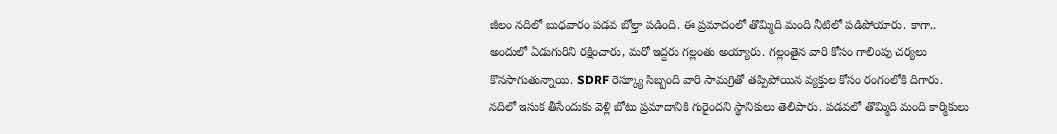జీలం నదిలో బుధవారం పడవ బోల్తా పడింది. ఈ ప్రమాదంలో తొమ్మిది మంది నీటిలో పడిపోయారు. కాగా.. అందులో ఏడుగురిని రక్షించారు, మరో ఇద్దరు గల్లంతు అయ్యారు. గల్లంతైన వారి కోసం గాలింపు చర్యలు కొనసాగుతున్నాయి. SDRF రెస్క్యూ సిబ్బంది వారి సామగ్రితో తప్పిపోయిన వ్యక్తుల కోసం రంగంలోకి దిగారు. నదిలో ఇసుక తీసేందుకు వెళ్లి బోటు ప్రమాదానికి గురైందని స్థానికులు తెలిపారు. పడవలో తొమ్మిది మంది కార్మికులు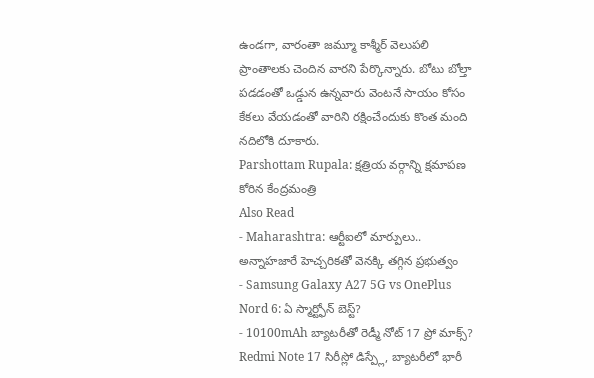ఉండగా, వారంతా జమ్మూ కాశ్మీర్ వెలుపలి ప్రాంతాలకు చెందిన వారని పేర్కొన్నారు. బోటు బోల్తా పడడంతో ఒడ్డున ఉన్నవారు వెంటనే సాయం కోసం కేకలు వేయడంతో వారిని రక్షించేందుకు కొంత మంది నదిలోకి దూకారు.
Parshottam Rupala: క్షత్రియ వర్గాన్ని క్షమాపణ కోరిన కేంద్రమంత్రి
Also Read
- Maharashtra: ఆర్టీఐలో మార్పులు.. అన్నాహజారే హెచ్చరికతో వెనక్కి తగ్గిన ప్రభుత్వం
- Samsung Galaxy A27 5G vs OnePlus Nord 6: ఏ స్మార్ట్ఫోన్ బెస్ట్?
- 10100mAh బ్యాటరీతో రెడ్మీ నోట్ 17 ప్రో మాక్స్? Redmi Note 17 సిరీస్లో డిస్ప్లే, బ్యాటరీలో భారీ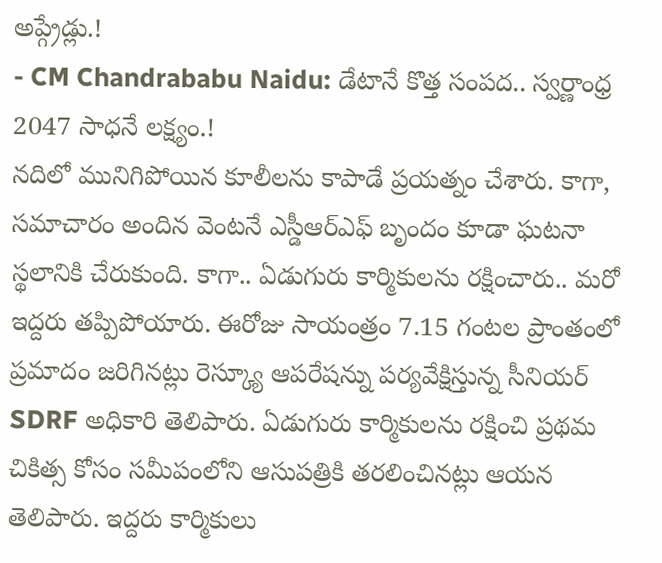అప్గ్రేడ్లు.!
- CM Chandrababu Naidu: డేటానే కొత్త సంపద.. స్వర్ణాంధ్ర 2047 సాధనే లక్ష్యం.!
నదిలో మునిగిపోయిన కూలీలను కాపాడే ప్రయత్నం చేశారు. కాగా, సమాచారం అందిన వెంటనే ఎస్డీఆర్ఎఫ్ బృందం కూడా ఘటనా స్థలానికి చేరుకుంది. కాగా.. ఏడుగురు కార్మికులను రక్షించారు.. మరో ఇద్దరు తప్పిపోయారు. ఈరోజు సాయంత్రం 7.15 గంటల ప్రాంతంలో ప్రమాదం జరిగినట్లు రెస్క్యూ ఆపరేషన్ను పర్యవేక్షిస్తున్న సీనియర్ SDRF అధికారి తెలిపారు. ఏడుగురు కార్మికులను రక్షించి ప్రథమ చికిత్స కోసం సమీపంలోని ఆసుపత్రికి తరలించినట్లు ఆయన తెలిపారు. ఇద్దరు కార్మికులు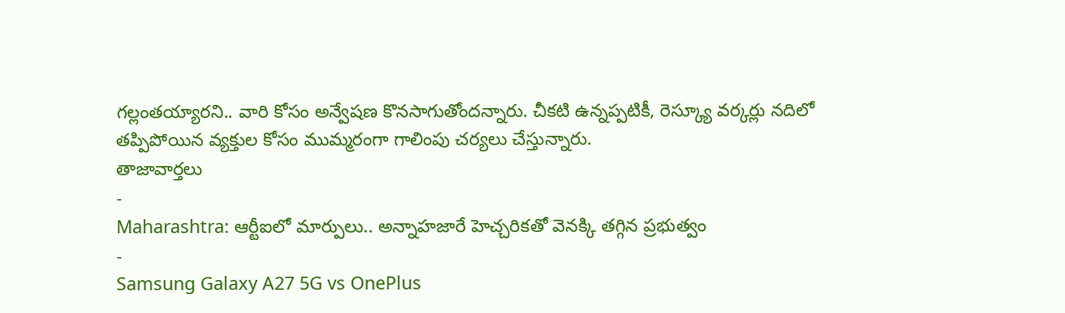గల్లంతయ్యారని.. వారి కోసం అన్వేషణ కొనసాగుతోందన్నారు. చీకటి ఉన్నప్పటికీ, రెస్క్యూ వర్కర్లు నదిలో తప్పిపోయిన వ్యక్తుల కోసం ముమ్మరంగా గాలింపు చర్యలు చేస్తున్నారు.
తాజావార్తలు
-
Maharashtra: ఆర్టీఐలో మార్పులు.. అన్నాహజారే హెచ్చరికతో వెనక్కి తగ్గిన ప్రభుత్వం
-
Samsung Galaxy A27 5G vs OnePlus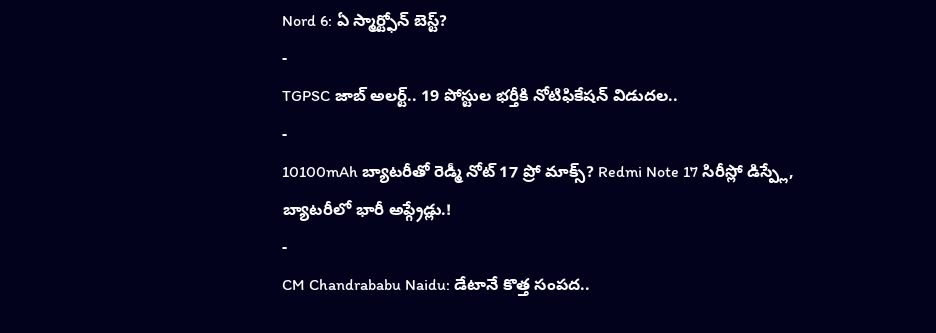Nord 6: ఏ స్మార్ట్ఫోన్ బెస్ట్?
-
TGPSC జాబ్ అలర్ట్.. 19 పోస్టుల భర్తీకి నోటిఫికేషన్ విడుదల..
-
10100mAh బ్యాటరీతో రెడ్మీ నోట్ 17 ప్రో మాక్స్? Redmi Note 17 సిరీస్లో డిస్ప్లే, బ్యాటరీలో భారీ అప్గ్రేడ్లు.!
-
CM Chandrababu Naidu: డేటానే కొత్త సంపద..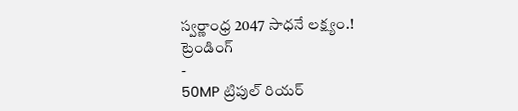స్వర్ణాంధ్ర 2047 సాధనే లక్ష్యం.!
ట్రెండింగ్
-
50MP ట్రిపుల్ రియర్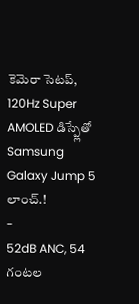కెమెరా సెటప్, 120Hz Super AMOLED డిస్ప్లేతో Samsung Galaxy Jump 5 లాంచ్.!
-
52dB ANC, 54 గంటల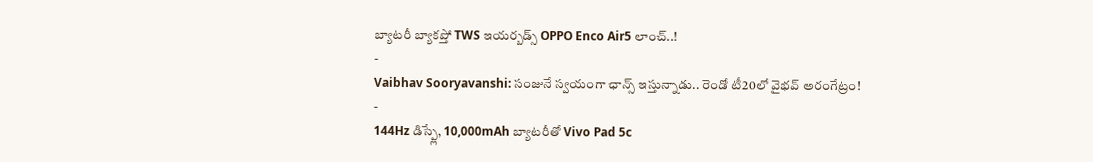బ్యాటరీ బ్యాకప్తో TWS ఇయర్బడ్స్ OPPO Enco Air5 లాంచ్..!
-
Vaibhav Sooryavanshi: సంజునే స్వయంగా ఛాన్స్ ఇస్తున్నాడు.. రెండో టీ20లో వైభవ్ అరంగేట్రం!
-
144Hz డిస్ప్లే, 10,000mAh బ్యాటరీతో Vivo Pad 5c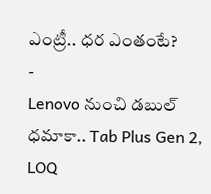ఎంట్రీ.. ధర ఎంతంటే?
-
Lenovo నుంచి డబుల్ ధమాకా.. Tab Plus Gen 2, LOQ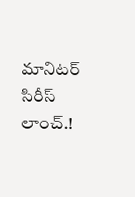మానిటర్ సిరీస్ లాంచ్.!